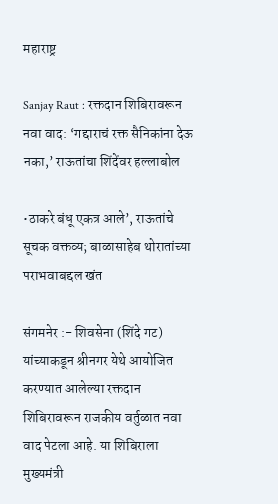महाराष्ट्र

Sanjay Raut : रक्तदान शिबिरावरून नवा वाद: ‘गद्दाराचं रक्त सैनिकांना देऊ नका,’ राऊतांचा शिंदेंवर हल्लाबोल

•ठाकरे बंधू एकत्र आले’, राऊतांचे सूचक वक्तव्य; बाळासाहेब थोरातांच्या पराभवाबद्दल खंत

संगमनेर :- शिवसेना (शिंदे गट) यांच्याकडून श्रीनगर येथे आयोजित करण्यात आलेल्या रक्तदान शिबिरावरून राजकीय वर्तुळात नवा वाद पेटला आहे. या शिबिराला मुख्यमंत्री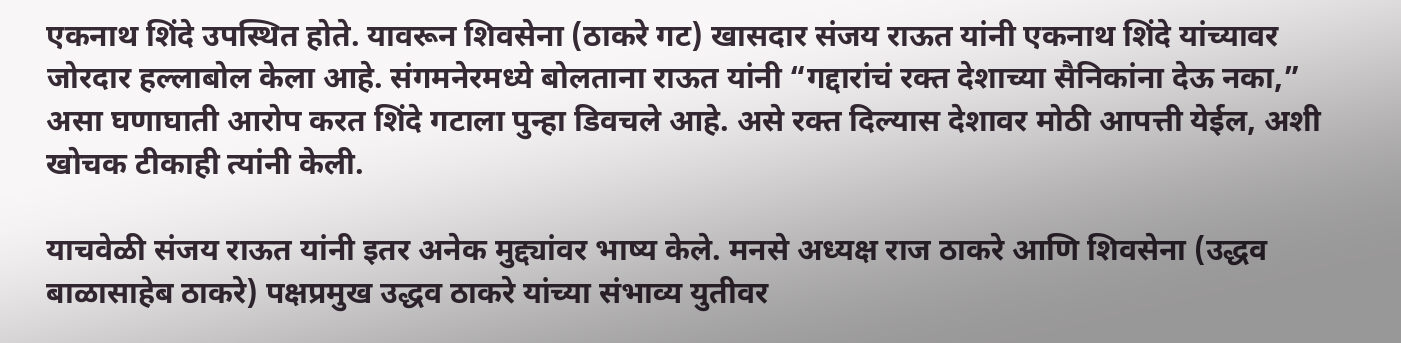एकनाथ शिंदे उपस्थित होते. यावरून शिवसेना (ठाकरे गट) खासदार संजय राऊत यांनी एकनाथ शिंदे यांच्यावर जोरदार हल्लाबोल केला आहे. संगमनेरमध्ये बोलताना राऊत यांनी “गद्दारांचं रक्त देशाच्या सैनिकांना देऊ नका,” असा घणाघाती आरोप करत शिंदे गटाला पुन्हा डिवचले आहे. असे रक्त दिल्यास देशावर मोठी आपत्ती येईल, अशी खोचक टीकाही त्यांनी केली.

याचवेळी संजय राऊत यांनी इतर अनेक मुद्द्यांवर भाष्य केले. मनसे अध्यक्ष राज ठाकरे आणि शिवसेना (उद्धव बाळासाहेब ठाकरे) पक्षप्रमुख उद्धव ठाकरे यांच्या संभाव्य युतीवर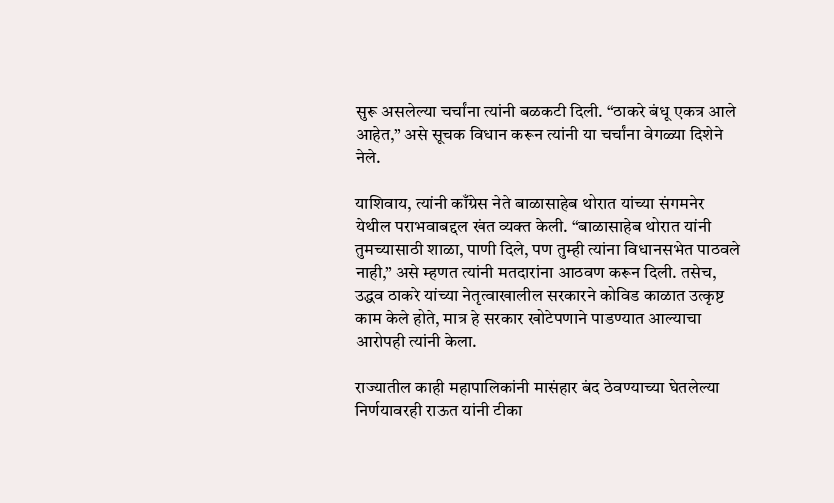सुरू असलेल्या चर्चांना त्यांनी बळकटी दिली. “ठाकरे बंधू एकत्र आले आहेत,” असे सूचक विधान करून त्यांनी या चर्चांना वेगळ्या दिशेने नेले.

याशिवाय, त्यांनी काँग्रेस नेते बाळासाहेब थोरात यांच्या संगमनेर येथील पराभवाबद्दल खंत व्यक्त केली. “बाळासाहेब थोरात यांनी तुमच्यासाठी शाळा, पाणी दिले, पण तुम्ही त्यांना विधानसभेत पाठवले नाही,” असे म्हणत त्यांनी मतदारांना आठवण करून दिली. तसेच, उद्धव ठाकरे यांच्या नेतृत्वाखालील सरकारने कोविड काळात उत्कृष्ट काम केले होते, मात्र हे सरकार खोटेपणाने पाडण्यात आल्याचा आरोपही त्यांनी केला.

राज्यातील काही महापालिकांनी मासंहार बंद ठेवण्याच्या घेतलेल्या निर्णयावरही राऊत यांनी टीका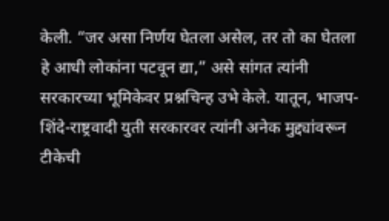केली. “जर असा निर्णय घेतला असेल, तर तो का घेतला हे आधी लोकांना पटवून द्या,” असे सांगत त्यांनी सरकारच्या भूमिकेवर प्रश्नचिन्ह उभे केले. यातून, भाजप-शिंदे-राष्ट्रवादी युती सरकारवर त्यांनी अनेक मुद्द्यांवरून टीकेची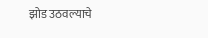झोड उठवल्याचे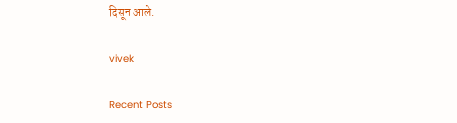दिसून आले.

vivek

Recent Posts